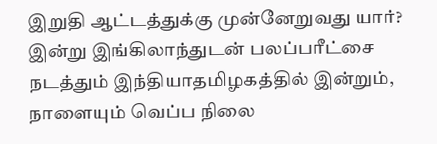இறுதி ஆட்டத்துக்கு முன்னேறுவது யார்? இன்று இங்கிலாந்துடன் பலப்பரீட்சை நடத்தும் இந்தியாதமிழகத்தில் இன்றும், நாளையும் வெப்ப நிலை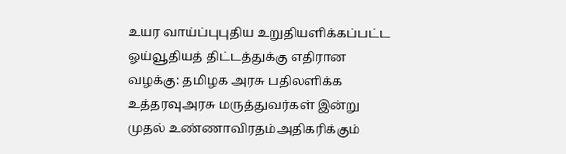உயர வாய்ப்புபுதிய உறுதியளிக்கப்பட்ட ஓய்வூதியத் திட்டத்துக்கு எதிரான வழக்கு: தமிழக அரசு பதிலளிக்க உத்தரவுஅரசு மருத்துவர்கள் இன்று முதல் உண்ணாவிரதம்அதிகரிக்கும்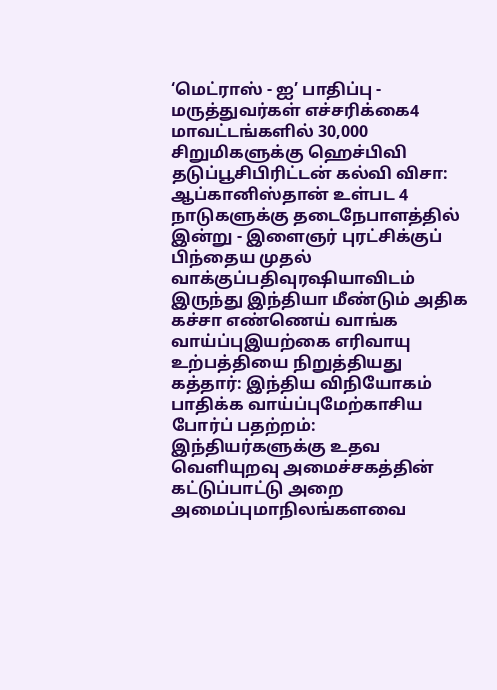‘மெட்ராஸ் - ஐ’ பாதிப்பு - மருத்துவர்கள் எச்சரிக்கை4 மாவட்டங்களில் 30,000 சிறுமிகளுக்கு ஹெச்பிவி தடுப்பூசிபிரிட்டன் கல்வி விசா: ஆப்கானிஸ்தான் உள்பட 4 நாடுகளுக்கு தடைநேபாளத்தில் இன்று - இளைஞர் புரட்சிக்குப் பிந்தைய முதல் வாக்குப்பதிவுரஷியாவிடம் இருந்து இந்தியா மீண்டும் அதிக கச்சா எண்ணெய் வாங்க வாய்ப்புஇயற்கை எரிவாயு உற்பத்தியை நிறுத்தியது கத்தார்: இந்திய விநியோகம் பாதிக்க வாய்ப்புமேற்காசிய போர்ப் பதற்றம்: இந்தியர்களுக்கு உதவ வெளியுறவு அமைச்சகத்தின் கட்டுப்பாட்டு அறை அமைப்புமாநிலங்களவை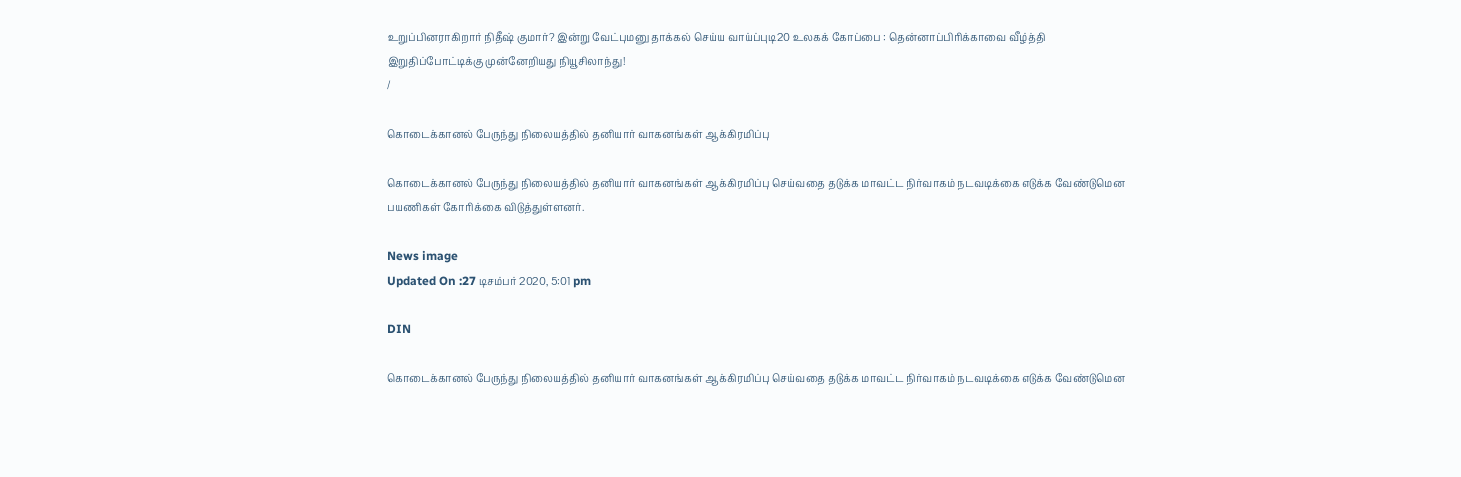உறுப்பினராகிறார் நிதீஷ் குமார்? இன்று வேட்புமனு தாக்கல் செய்ய வாய்ப்புடி20 உலகக் கோப்பை : தென்னாப்பிரிக்காவை வீழ்த்தி இறுதிப்போட்டிக்கு முன்னேறியது நியூசிலாந்து!
/

கொடைக்கானல் பேருந்து நிலையத்தில் தனியார் வாகனங்கள் ஆக்கிரமிப்பு

கொடைக்கானல் பேருந்து நிலையத்தில் தனியார் வாகனங்கள் ஆக்கிரமிப்பு செய்வதை தடுக்க மாவட்ட நிர்வாகம் நடவடிக்கை எடுக்க வேண்டுமென பயணிகள் கோரிக்கை விடுத்துள்ளனர்.

News image
Updated On :27 டிசம்பர் 2020, 5:01 pm

DIN

கொடைக்கானல் பேருந்து நிலையத்தில் தனியார் வாகனங்கள் ஆக்கிரமிப்பு செய்வதை தடுக்க மாவட்ட நிர்வாகம் நடவடிக்கை எடுக்க வேண்டுமென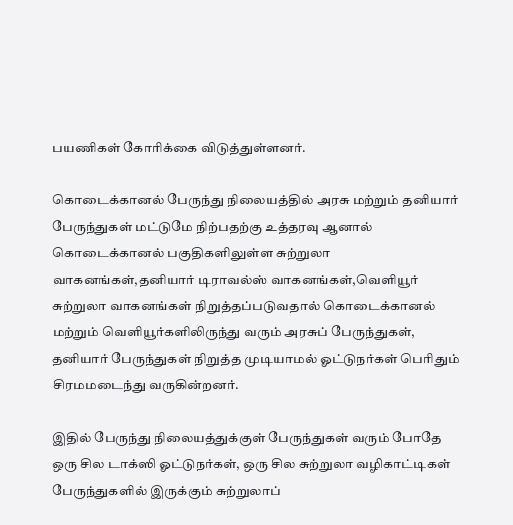பயணிகள் கோரிக்கை விடுத்துள்ளனர்.

கொடைக்கானல் பேருந்து நிலையத்தில் அரசு மற்றும் தனியார் பேருந்துகள் மட்டுமே நிற்பதற்கு உத்தரவு ஆனால் கொடைக்கானல் பகுதிகளிலுள்ள சுற்றுலா வாகனங்கள்,தனியார் டிராவல்ஸ் வாகனங்கள்,வெளியூர் சுற்றுலா வாகனங்கள் நிறுத்தப்படுவதால் கொடைக்கானல் மற்றும் வெளியூர்களிலிருந்து வரும் அரசுப் பேருந்துகள், தனியார் பேருந்துகள் நிறுத்த முடியாமல் ஓட்டுநர்கள் பெரிதும் சிரமமடைந்து வருகின்றனர்.

இதில் பேருந்து நிலையத்துக்குள் பேருந்துகள் வரும் போதே ஒரு சில டாக்ஸி ஓட்டுநர்கள், ஒரு சில சுற்றுலா வழிகாட்டிகள் பேருந்துகளில் இருக்கும் சுற்றுலாப்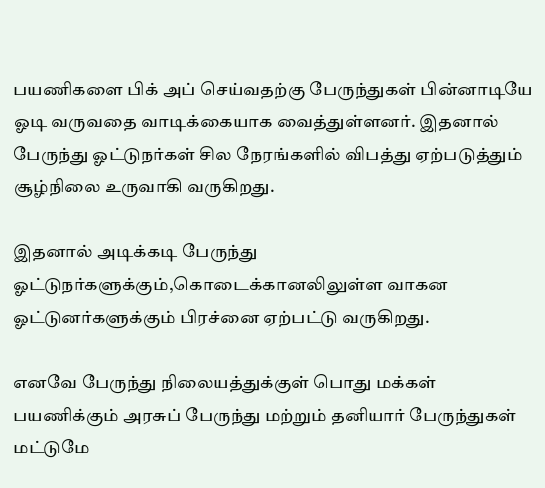பயணிகளை பிக் அப் செய்வதற்கு பேருந்துகள் பின்னாடியே ஓடி வருவதை வாடிக்கையாக வைத்துள்ளனர். இதனால் பேருந்து ஓட்டுநர்கள் சில நேரங்களில் விபத்து ஏற்படுத்தும் சூழ்நிலை உருவாகி வருகிறது.

இதனால் அடிக்கடி பேருந்து ஓட்டுநர்களுக்கும்,கொடைக்கானலிலுள்ள வாகன ஓட்டுனர்களுக்கும் பிரச்னை ஏற்பட்டு வருகிறது.

எனவே பேருந்து நிலையத்துக்குள் பொது மக்கள் பயணிக்கும் அரசுப் பேருந்து மற்றும் தனியார் பேருந்துகள் மட்டுமே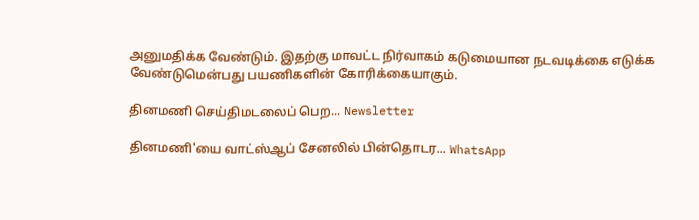அனுமதிக்க வேண்டும். இதற்கு மாவட்ட நிர்வாகம் கடுமையான நடவடிக்கை எடுக்க வேண்டுமென்பது பயணிகளின் கோரிக்கையாகும்.

தினமணி செய்திமடலைப் பெற... Newsletter

தினமணி'யை வாட்ஸ்ஆப் சேனலில் பின்தொடர... WhatsApp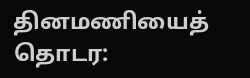தினமணியைத் தொடர: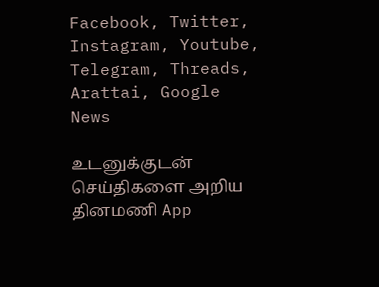Facebook, Twitter, Instagram, Youtube, Telegram, Threads, Arattai, Google News

உடனுக்குடன் செய்திகளை அறிய தினமணி App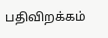பதிவிறக்கம்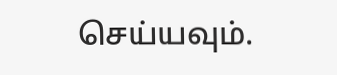செய்யவும்.